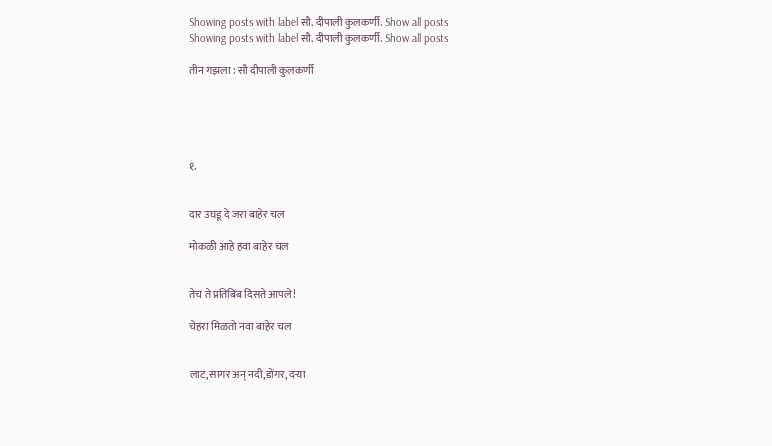Showing posts with label सौ. दीपाली कुलकर्णी. Show all posts
Showing posts with label सौ. दीपाली कुलकर्णी. Show all posts

तीन गझला : सौ दीपाली कुलकर्णी





१.


दार उघडू दे जरा बाहेर चल

मोकळी आहे हवा बाहेर चल


तेच ते प्रतिबिंब दिसते आपले!

चेहरा मिळतो नवा बाहेर चल


लाट,सागर अन् नदी,डोंगर, दऱ्या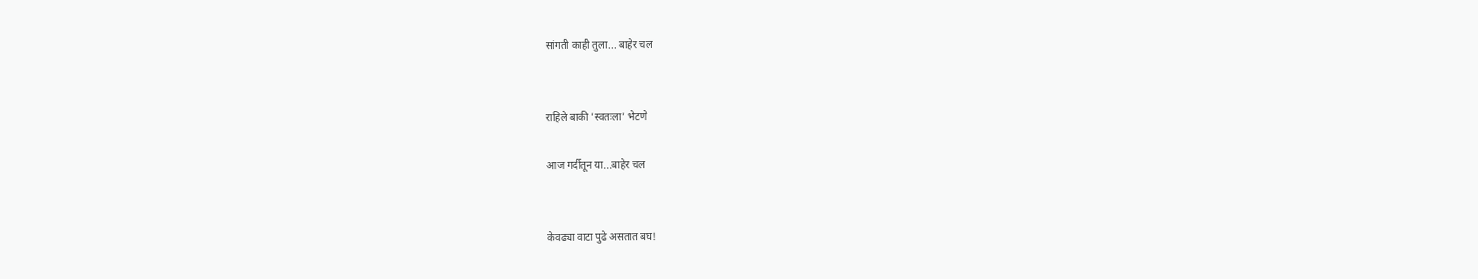सांगती काही तुला... बाहेर चल


राहिले बाकी 'स्वतःला' भेटणे

आज गर्दीतून या...बाहेर चल


केवढ्या वाटा पुढे असतात बघ!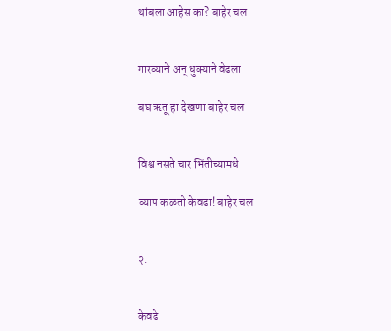थांबला आहेस का? बाहेर चल


गारव्याने अन् धुक्याने वेढला

बघ ऋतू हा देखणा बाहेर चल


विश्व नसते चार भिंतीच्यामधे

व्याप कळतो केवढा! बाहेर चल


२.


केवढे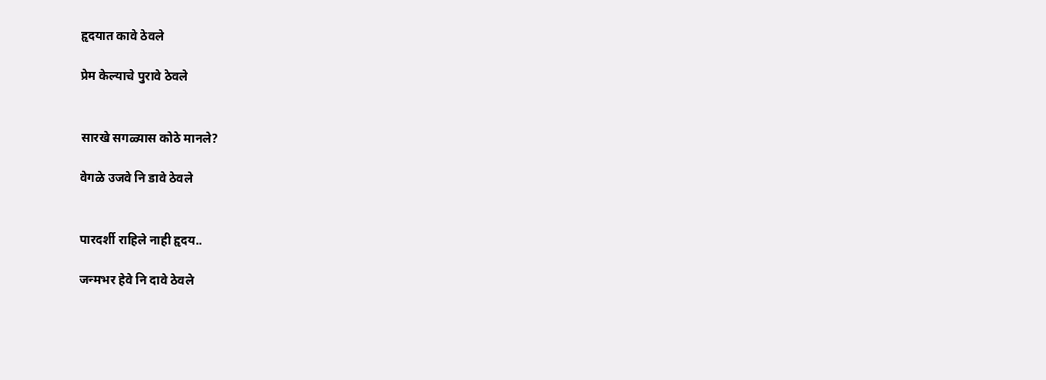हृदयात कावे ठेवले

प्रेम केल्याचे पुरावे ठेवले


सारखे सगळ्यास कोठे मानले?

वेगळे उजवे नि डावे ठेवले


पारदर्शी राहिले नाही हृदय..

जन्मभर हेवे नि दावे ठेवले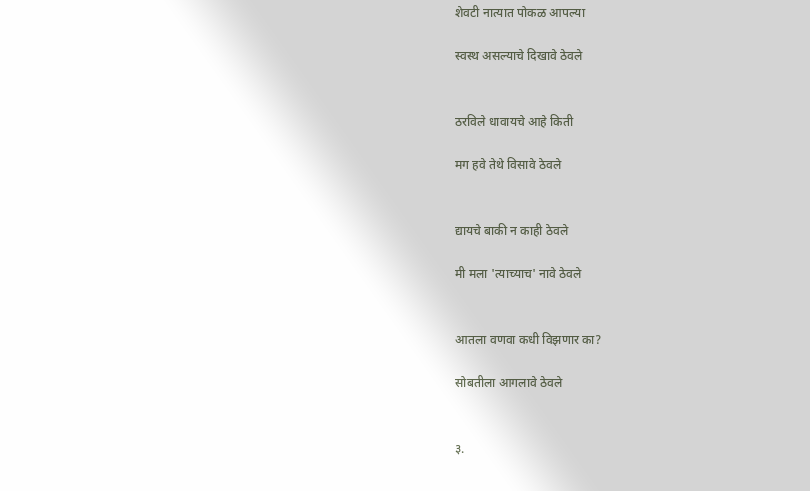शेवटी नात्यात पोकळ आपल्या

स्वस्थ असल्याचे दिखावे ठेवले


ठरविले धावायचे आहे किती

मग हवे तेथे विसावे ठेवले


द्यायचे बाकी न काही ठेवले

मी मला 'त्याच्याच' नावे ठेवले


आतला वणवा कधी विझणार का?

सोबतीला आगलावे ठेवले


३.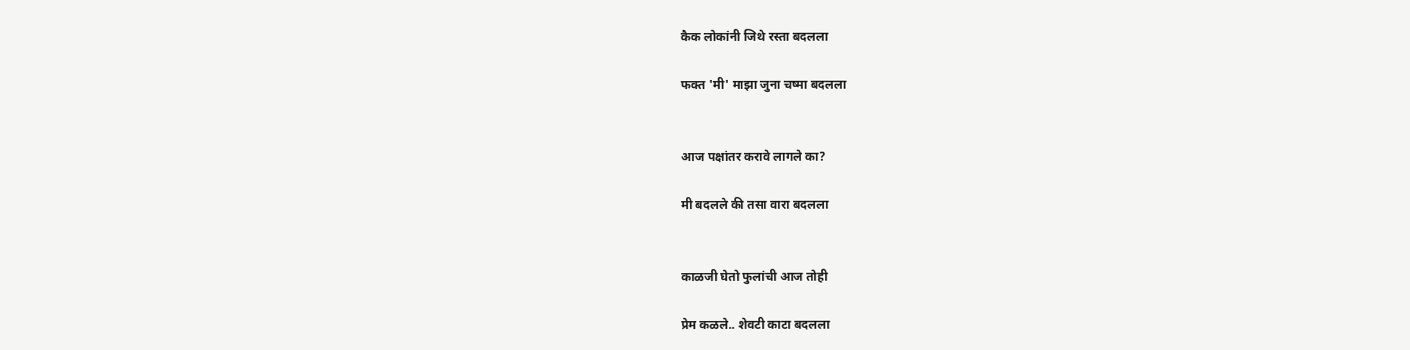कैक लोकांनी जिथे रस्ता बदलला

फक्त 'मी' माझा जुना चष्मा बदलला


आज पक्षांतर करावे लागले का?

मी बदलले की तसा वारा बदलला


काळजी घेतो फुलांची आज तोही

प्रेम कळले.. शेवटी काटा बदलला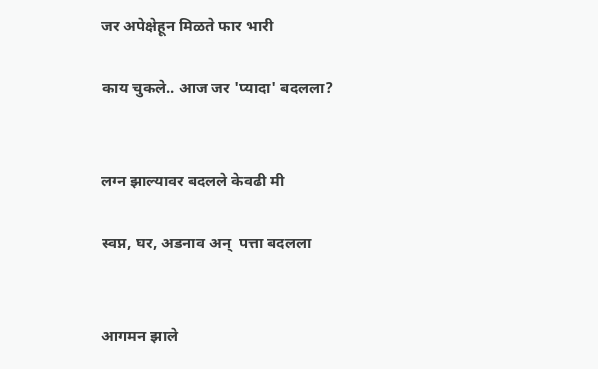जर अपेक्षेहून मिळते फार भारी

काय चुकले.. आज जर 'प्यादा' बदलला?


लग्न झाल्यावर बदलले केवढी मी

स्वप्न, घर, अडनाव अन्  पत्ता बदलला


आगमन झाले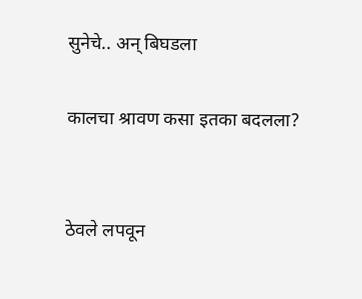सुनेचे.. अन् बिघडला

कालचा श्रावण कसा इतका बदलला?


ठेवले लपवून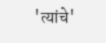'त्यांचे'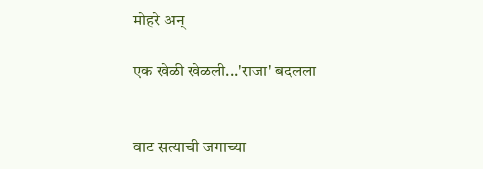मोहरे अन्

एक खेळी खेळली...'राजा' बदलला


वाट सत्याची जगाच्या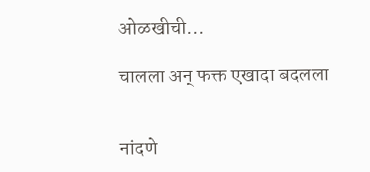ओळखीची...

चालला अन् फक्त एखादा बदलला


नांदणे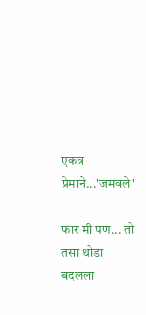एकत्र प्रेमाने...'जमवले'

फार मी पण... तो तसा थोडा बदलला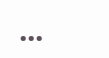...